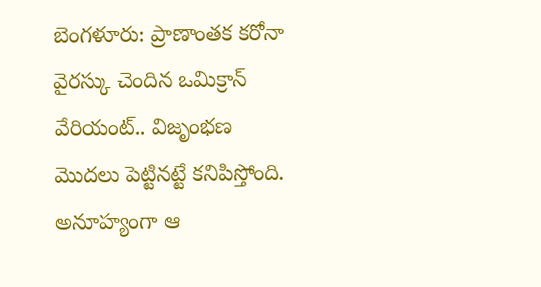బెంగళూరు: ప్రాణాంతక కరోనా వైరస్కు చెందిన ఒమిక్రాన్ వేరియంట్.. విజృంభణ మొదలు పెట్టినట్టే కనిపిస్తోంది. అనూహ్యంగా ఆ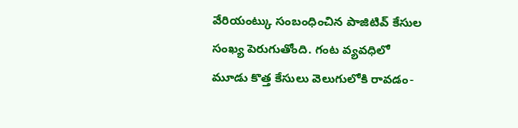వేరియంట్కు సంబంధించిన పాజిటివ్ కేసుల సంఖ్య పెరుగుతోంది. గంట వ్యవధిలో మూడు కొత్త కేసులు వెలుగులోకి రావడం-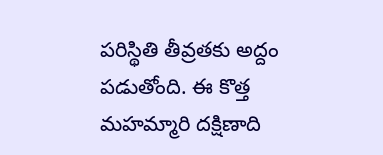పరిస్థితి తీవ్రతకు అద్దం పడుతోంది. ఈ కొత్త మహమ్మారి దక్షిణాది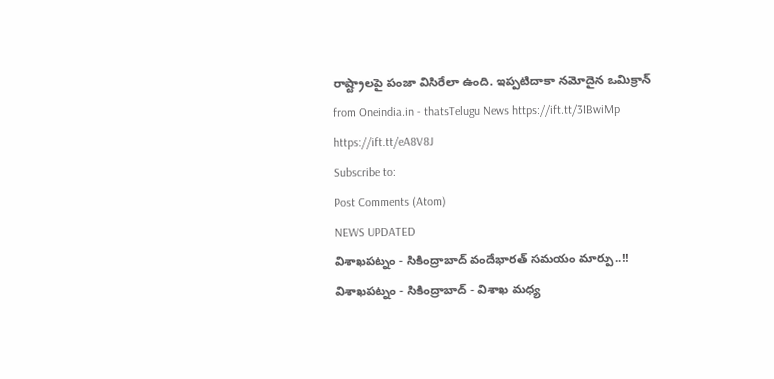రాష్ట్రాలపై పంజా విసిరేలా ఉంది. ఇప్పటిదాకా నమోదైన ఒమిక్రాన్
from Oneindia.in - thatsTelugu News https://ift.tt/3IBwiMp
https://ift.tt/eA8V8J
Subscribe to:
Post Comments (Atom)
NEWS UPDATED
విశాఖపట్నం - సికింద్రాబాద్ వందేభారత్ సమయం మార్పు..!!
విశాఖపట్నం - సికింద్రాబాద్ - విశాఖ మధ్య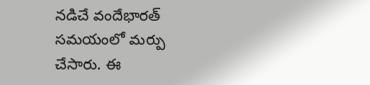నడిచే వందేభారత్ సమయంలో మర్పు చేసారు. ఈ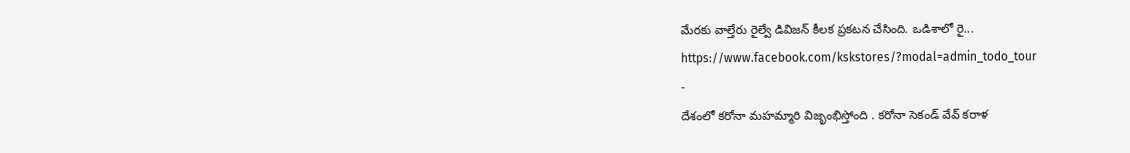మేరకు వాల్తేరు రైల్వే డివిజన్ కీలక ప్రకటన చేసింది. ఒడిశాలో రై...
https://www.facebook.com/kskstores/?modal=admin_todo_tour
-
దేశంలో కరోనా మహమ్మారి విజృంభిస్తోంది . కరోనా సెకండ్ వేవ్ కరాళ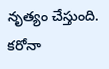నృత్యం చేస్తుంది. కరోనా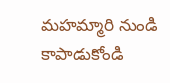మహమ్మారి నుండి కాపాడుకోండి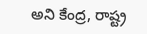అని కేంద్ర, రాష్ట్ర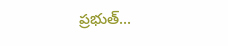ప్రభుత్...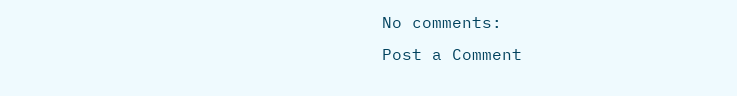No comments:
Post a Comment